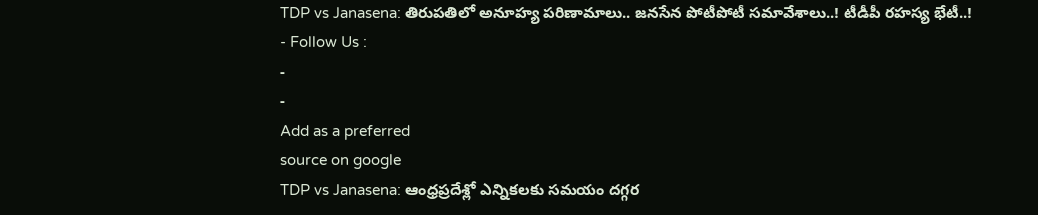TDP vs Janasena: తిరుపతిలో అనూహ్య పరిణామాలు.. జనసేన పోటీపోటీ సమావేశాలు..! టీడీపీ రహస్య భేటీ..!
- Follow Us :
-
-
Add as a preferred
source on google
TDP vs Janasena: ఆంధ్రప్రదేశ్లో ఎన్నికలకు సమయం దగ్గర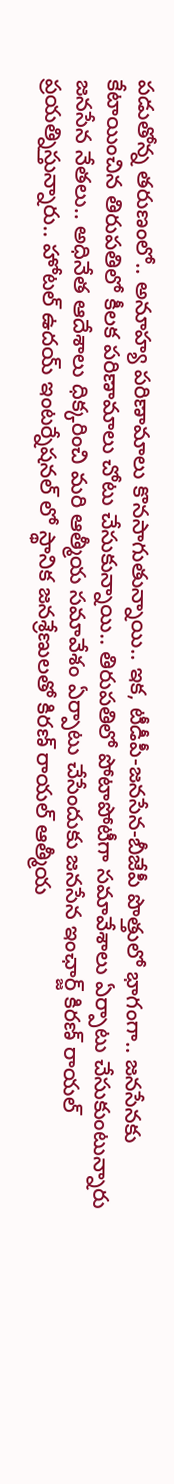పడుతోన్న తరుణంలో.. అనూహ్య పరిణామాలు కొనసాగుతున్నాయి.. ఇక, టీడీపీ-జనసేన-బీజేపీ పొత్తులో భాగంగా.. జనసేనకు కేటాయించిన తిరుపతిలో కీలక పరిణామాలు చోటు చేసుకున్నాయి.. తిరుపతిలో పోటాపోటీగా సమావేశాలు ఏర్పాటు చేసుకుంటున్నారు జనసేన నేతలు.. అధినేత ఆదేశాలు ధిక్కరించి మరి ఆత్మీయ సమావేశం ఏర్పాటు చేసేందుకు జనసేన ఇంఛార్జ్ కిరణ్ రాయల్ ప్రయత్నిస్తున్నారు.. హోటల్ ఉదయ్ ఇంటర్నేషనల్ లో స్థానిక జనశ్రేణులతో కిరణ్ రాయల్ ఆత్మీయ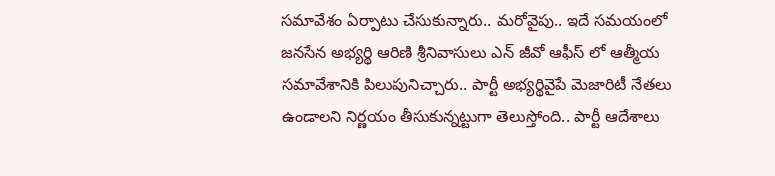సమావేశం ఏర్పాటు చేసుకున్నారు.. మరోవైపు.. ఇదే సమయంలో జనసేన అభ్యర్థి ఆరిణి శ్రీనివాసులు ఎన్ జీవో ఆఫీస్ లో ఆత్మీయ సమావేశానికి పిలుపునిచ్చారు.. పార్టీ అభ్యర్థివైపే మెజారిటీ నేతలు ఉండాలని నిర్ణయం తీసుకున్నట్టుగా తెలుస్తోంది.. పార్టీ ఆదేశాలు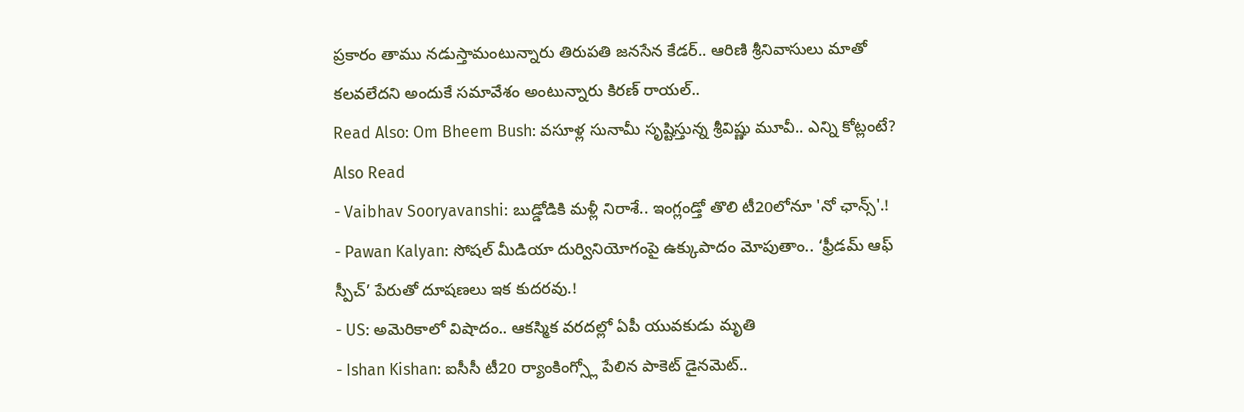ప్రకారం తాము నడుస్తామంటున్నారు తిరుపతి జనసేన కేడర్.. ఆరిణి శ్రీనివాసులు మాతో కలవలేదని అందుకే సమావేశం అంటున్నారు కిరణ్ రాయల్..
Read Also: Om Bheem Bush: వసూళ్ల సునామీ సృష్టిస్తున్న శ్రీవిష్ణు మూవీ.. ఎన్ని కోట్లంటే?
Also Read
- Vaibhav Sooryavanshi: బుడ్డోడికి మళ్లీ నిరాశే.. ఇంగ్లండ్తో తొలి టీ20లోనూ 'నో ఛాన్స్'.!
- Pawan Kalyan: సోషల్ మీడియా దుర్వినియోగంపై ఉక్కుపాదం మోపుతాం.. ‘ఫ్రీడమ్ ఆఫ్ స్పీచ్’ పేరుతో దూషణలు ఇక కుదరవు.!
- US: అమెరికాలో విషాదం.. ఆకస్మిక వరదల్లో ఏపీ యువకుడు మృతి
- Ishan Kishan: ఐసీసీ టీ20 ర్యాంకింగ్స్లో పేలిన పాకెట్ డైనమెట్..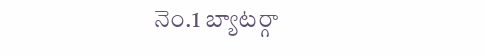నెం.1 బ్యాటర్గా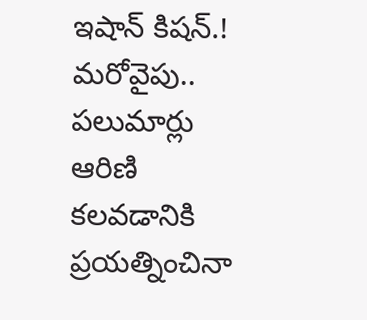ఇషాన్ కిషన్.!
మరోవైపు.. పలుమార్లు ఆరిణి కలవడానికి ప్రయత్నించినా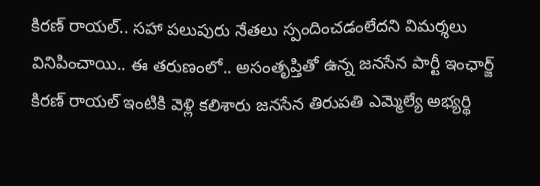కిరణ్ రాయల్.. సహా పలుపురు నేతలు స్పందించడంలేదని విమర్శలు వినిపించాయి.. ఈ తరుణంలో.. అసంతృప్తితో ఉన్న జనసేన పార్టీ ఇంఛార్జ్ కిరణ్ రాయల్ ఇంటికి వెళ్లి కలిశారు జనసేన తిరుపతి ఎమ్మెల్యే అభ్యర్థి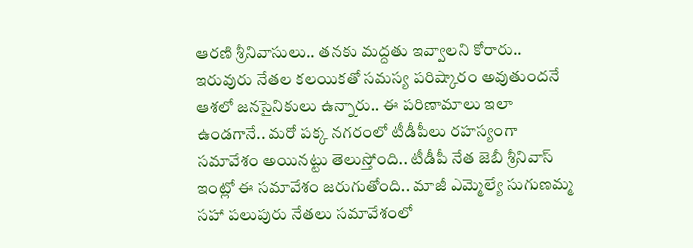ఆరణి శ్రీనివాసులు.. తనకు మద్దతు ఇవ్వాలని కోరారు.. ఇరువురు నేతల కలయికతో సమస్య పరిష్కారం అవుతుందనే ఆశలో జనసైనికులు ఉన్నారు.. ఈ పరిణామాలు ఇలా ఉండగానే.. మరో పక్క నగరంలో టీడీపీలు రహస్యంగా సమావేశం అయినట్టు తెలుస్తోంది.. టీడీపీ నేత జెబీ శ్రీనివాస్ ఇంట్లో ఈ సమావేశం జరుగుతోంది.. మాజీ ఎమ్మెల్యే సుగుణమ్మ సహా పలుపురు నేతలు సమావేశంలో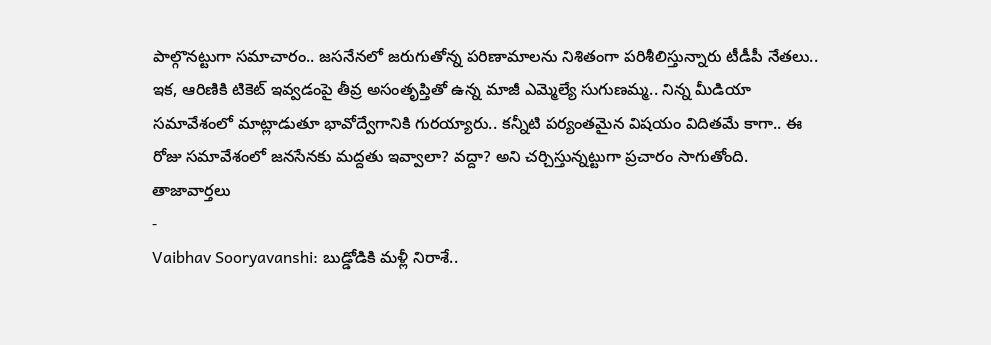పాల్గొనట్టుగా సమాచారం.. జసనేనలో జరుగుతోన్న పరిణామాలను నిశితంగా పరిశీలిస్తున్నారు టీడీపీ నేతలు.. ఇక, ఆరిణికి టికెట్ ఇవ్వడంపై తీవ్ర అసంతృప్తితో ఉన్న మాజీ ఎమ్మెల్యే సుగుణమ్మ.. నిన్న మీడియా సమావేశంలో మాట్లాడుతూ భావోద్వేగానికి గురయ్యారు.. కన్నీటి పర్యంతమైన విషయం విదితమే కాగా.. ఈ రోజు సమావేశంలో జనసేనకు మద్దతు ఇవ్వాలా? వద్దా? అని చర్చిస్తున్నట్టుగా ప్రచారం సాగుతోంది.
తాజావార్తలు
-
Vaibhav Sooryavanshi: బుడ్డోడికి మళ్లీ నిరాశే..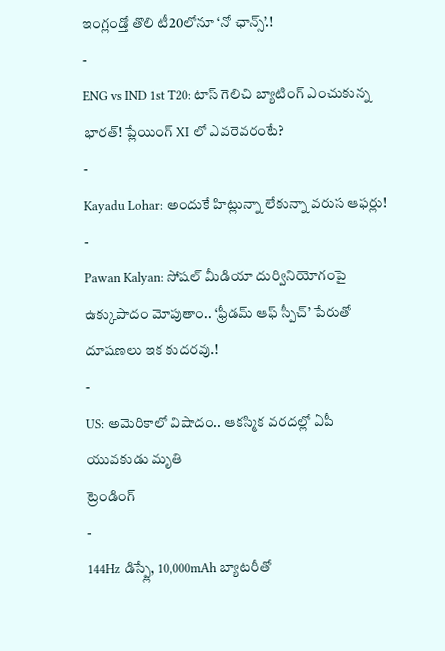ఇంగ్లండ్తో తొలి టీ20లోనూ ‘నో ఛాన్స్’.!
-
ENG vs IND 1st T20: టాస్ గెలిచి బ్యాటింగ్ ఎంచుకున్న భారత్! ప్లేయింగ్ XI లో ఎవరెవరంటే?
-
Kayadu Lohar: అందుకే హిట్లున్నా లేకున్నా వరుస ఆఫర్లు!
-
Pawan Kalyan: సోషల్ మీడియా దుర్వినియోగంపై ఉక్కుపాదం మోపుతాం.. ‘ఫ్రీడమ్ ఆఫ్ స్పీచ్’ పేరుతో దూషణలు ఇక కుదరవు.!
-
US: అమెరికాలో విషాదం.. ఆకస్మిక వరదల్లో ఏపీ యువకుడు మృతి
ట్రెండింగ్
-
144Hz డిస్ప్లే, 10,000mAh బ్యాటరీతో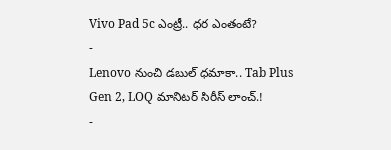Vivo Pad 5c ఎంట్రీ.. ధర ఎంతంటే?
-
Lenovo నుంచి డబుల్ ధమాకా.. Tab Plus Gen 2, LOQ మానిటర్ సిరీస్ లాంచ్.!
-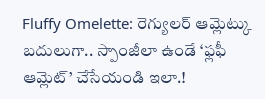Fluffy Omelette: రెగ్యులర్ ఆమ్లెట్కు బదులుగా.. స్పాంజీలా ఉండే ‘ఫ్లఫీ ఆమ్లెట్’ చేసేయండి ఇలా.!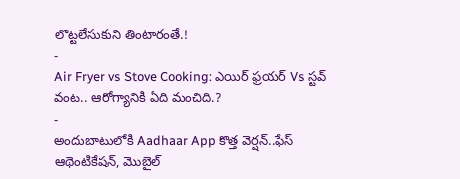లొట్టలేసుకుని తింటారంతే.!
-
Air Fryer vs Stove Cooking: ఎయిర్ ఫ్రయర్ Vs స్టవ్ వంట.. ఆరోగ్యానికి ఏది మంచిది.?
-
అందుబాటులోకి Aadhaar App కొత్త వెర్షన్..ఫేస్ ఆథెంటికేషన్, మొబైల్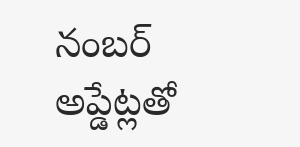నంబర్ అప్డేట్లతో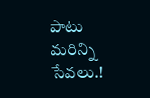పాటు మరిన్ని సేవలు.!